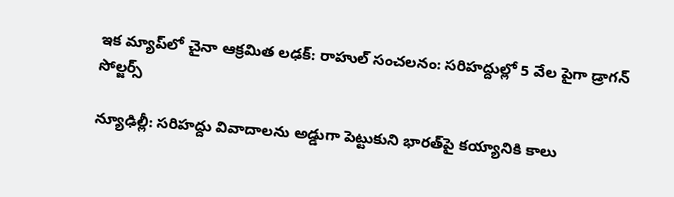ఇక మ్యాప్‌లో చైనా ఆక్రమిత లఢక్: రాహుల్ సంచలనం: సరిహద్దుల్లో 5 వేల పైగా డ్రాగన్ సోల్జర్స్

న్యూఢిల్లీ: సరిహద్దు వివాదాలను అడ్డుగా పెట్టుకుని భారత్‌పై కయ్యానికి కాలు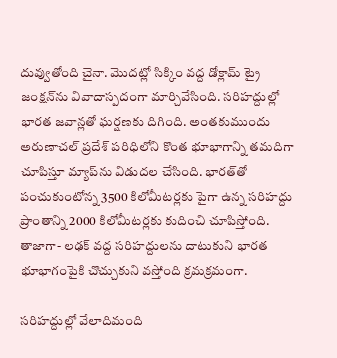దువ్వుతోంది చైనా. మొదట్లో సిక్కిం వద్ద డోక్లామ్ ట్రై జంక్షన్‌ను వివాదాస్పదంగా మార్చివేసింది. సరిహద్దుల్లో భారత జవాన్లతో ఘర్షణకు దిగింది. అంతకుముందు అరుణాచల్ ప్రదేశ్‌ పరిధిలోని కొంత భూభాగాన్ని తమదిగా చూపిస్తూ మ్యాప్‌ను విడుదల చేసింది. భారత్‌తో పంచుకుంటోన్న 3500 కిలోమీటర్లకు పైగా ఉన్న సరిహద్దు ప్రాంతాన్ని 2000 కిలోమీటర్లకు కుదించి చూపిస్తోంది. తాజాగా- లఢక్ వద్ద సరిహద్దులను దాటుకుని భారత భూభాగంపైకి చొచ్చుకుని వస్తోంది క్రమక్రమంగా.

సరిహద్దుల్లో వేలాదిమంది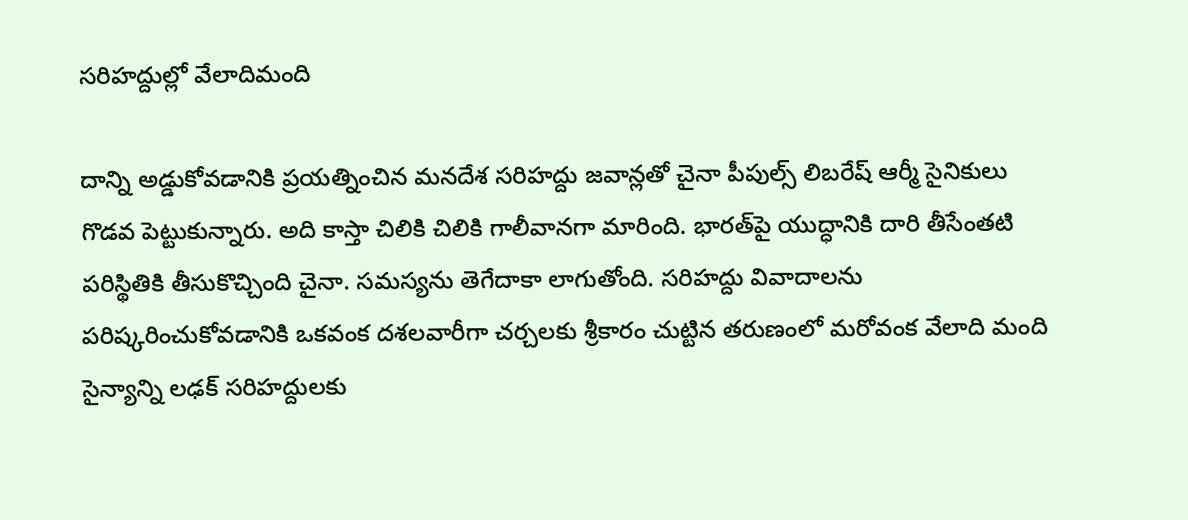సరిహద్దుల్లో వేలాదిమంది

దాన్ని అడ్డుకోవడానికి ప్రయత్నించిన మనదేశ సరిహద్దు జవాన్లతో చైనా పీపుల్స్ లిబరేష్ ఆర్మీ సైనికులు గొడవ పెట్టుకున్నారు. అది కాస్తా చిలికి చిలికి గాలీవానగా మారింది. భారత్‌పై యుద్ధానికి దారి తీసేంతటి పరిస్థితికి తీసుకొచ్చింది చైనా. సమస్యను తెగేదాకా లాగుతోంది. సరిహద్దు వివాదాలను పరిష్కరించుకోవడానికి ఒకవంక దశలవారీగా చర్చలకు శ్రీకారం చుట్టిన తరుణంలో మరోవంక వేలాది మంది సైన్యాన్ని లఢక్ సరిహద్దులకు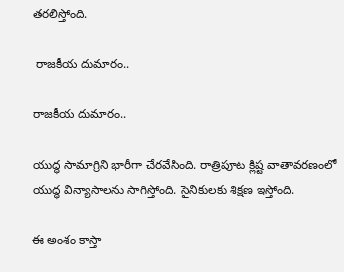తరలిస్తోంది.

 రాజకీయ దుమారం..

రాజకీయ దుమారం..

యుద్ధ సామాగ్రిని భారీగా చేరవేసింది. రాత్రిపూట క్లిష్ట వాతావరణంలో యుద్ధ విన్యాసాలను సాగిస్తోంది. సైనికులకు శిక్షణ ఇస్తోంది.

ఈ అంశం కాస్తా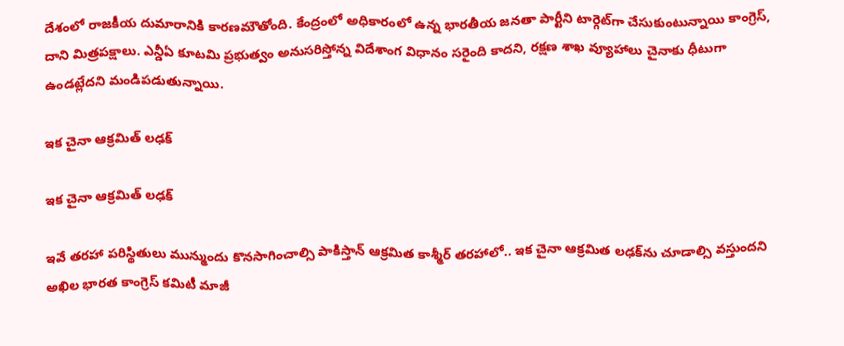దేశంలో రాజకీయ దుమారానికి కారణమౌతోంది. కేంద్రంలో అధికారంలో ఉన్న భారతీయ జనతా పార్టీని టార్గెట్‌గా చేసుకుంటున్నాయి కాంగ్రెస్, దాని మిత్రపక్షాలు. ఎన్డీఏ కూటమి ప్రభుత్వం అనుసరిస్తోన్న విదేశాంగ విధానం సరైంది కాదని, రక్షణ శాఖ వ్యూహాలు చైనాకు ధీటుగా ఉండట్లేదని మండిపడుతున్నాయి.

ఇక చైనా ఆక్రమిత్ లఢక్

ఇక చైనా ఆక్రమిత్ లఢక్

ఇవే తరహా పరిస్థితులు మున్ముందు కొనసాగించాల్సి పాకిస్తాన్ ఆక్రమిత కాశ్మీర్ తరహాలో.. ఇక చైనా ఆక్రమిత లఢక్‌ను చూడాల్సి వస్తుందని అఖిల భారత కాంగ్రెస్ కమిటీ మాజీ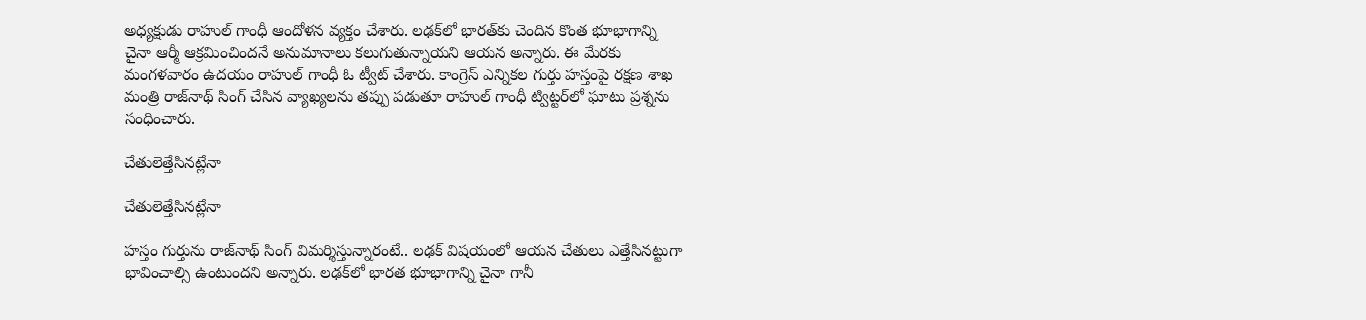అధ్యక్షుడు రాహుల్ గాంధీ ఆందోళన వ్యక్తం చేశారు. లఢక్‌లో భారత్‌కు చెందిన కొంత భూభాగాన్ని చైనా ఆర్మీ ఆక్రమించిందనే అనుమానాలు కలుగుతున్నాయని ఆయన అన్నారు. ఈ మేరకు మంగళవారం ఉదయం రాహుల్ గాంధీ ఓ ట్వీట్ చేశారు. కాంగ్రెస్ ఎన్నికల గుర్తు హస్తంపై రక్షణ శాఖ మంత్రి రాజ్‌నాథ్ సింగ్ చేసిన వ్యాఖ్యలను తప్పు పడుతూ రాహుల్ గాంధీ ట్విట్టర్‌లో ఘాటు ప్రశ్నను సంధించారు.

చేతులెత్తేసినట్లేనా

చేతులెత్తేసినట్లేనా

హస్తం గుర్తును రాజ్‌నాథ్ సింగ్ విమర్శిస్తున్నారంటే.. లఢక్ విషయంలో ఆయన చేతులు ఎత్తేసినట్టుగా భావించాల్సి ఉంటుందని అన్నారు. లఢక్‌లో భారత భూభాగాన్ని చైనా గానీ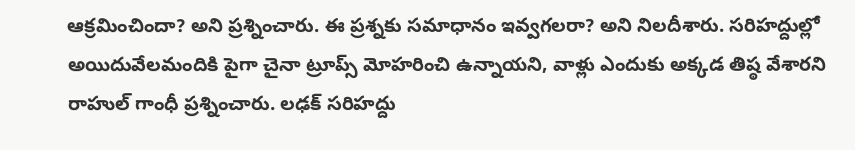ఆక్రమించిందా? అని ప్రశ్నించారు. ఈ ప్రశ్నకు సమాధానం ఇవ్వగలరా? అని నిలదీశారు. సరిహద్దుల్లో అయిదువేలమందికి పైగా చైనా ట్రూప్స్ మోహరించి ఉన్నాయని, వాళ్లు ఎందుకు అక్కడ తిష్ఠ వేశారని రాహుల్ గాంధీ ప్రశ్నించారు. లఢక్ సరిహద్దు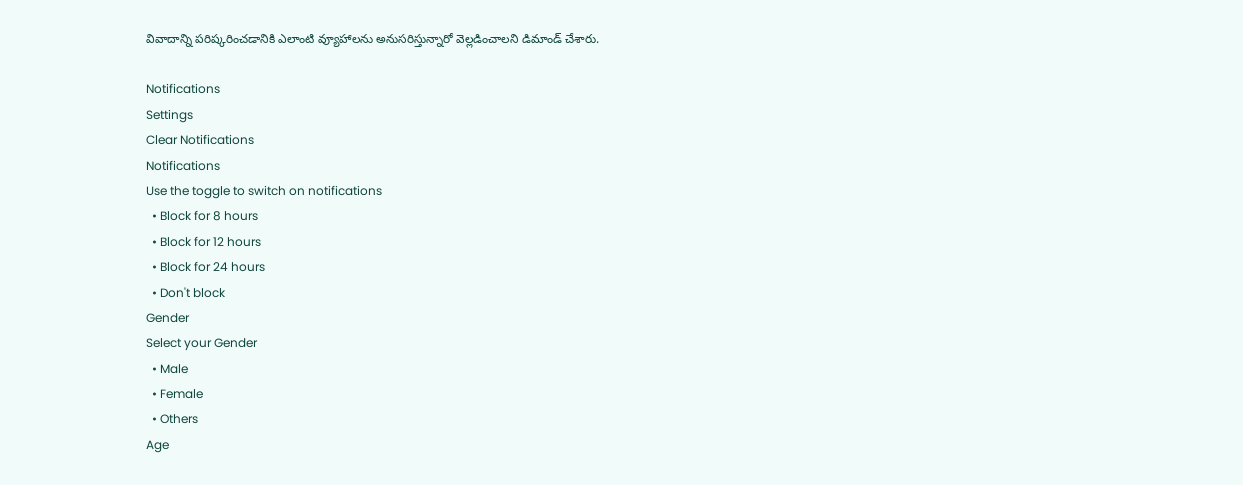వివాదాన్ని పరిష్కరించడానికి ఎలాంటి వ్యూహాలను అనుసరిస్తున్నారో వెల్లడించాలని డిమాండ్ చేశారు.

Notifications
Settings
Clear Notifications
Notifications
Use the toggle to switch on notifications
  • Block for 8 hours
  • Block for 12 hours
  • Block for 24 hours
  • Don't block
Gender
Select your Gender
  • Male
  • Female
  • Others
Age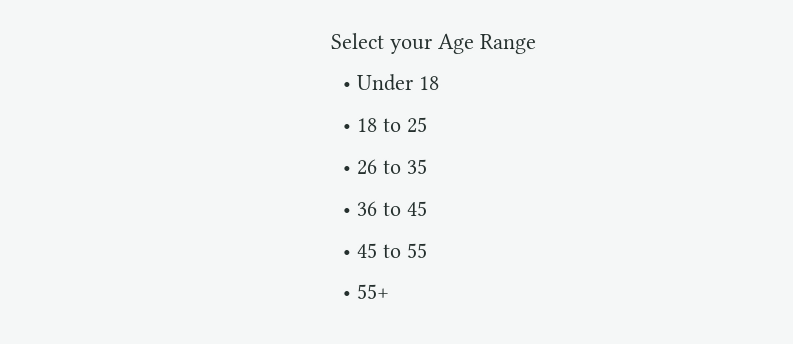Select your Age Range
  • Under 18
  • 18 to 25
  • 26 to 35
  • 36 to 45
  • 45 to 55
  • 55+